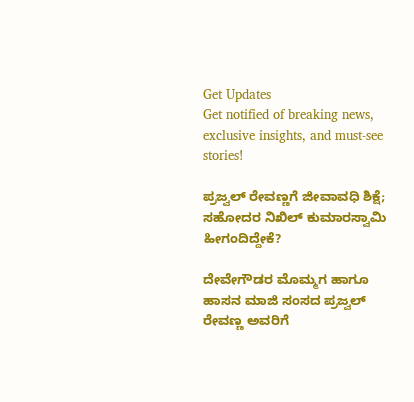Get Updates
Get notified of breaking news, exclusive insights, and must-see stories!

ಪ್ರಜ್ವಲ್‌ ರೇವಣ್ಣಗೆ ಜೀವಾವಧಿ ಶಿಕ್ಷೆ; ಸಹೋದರ ನಿಖಿಲ್‌ ಕುಮಾರಸ್ವಾಮಿ ಹೀಗಂದಿದ್ದೇಕೆ?

ದೇವೇಗೌಡರ ಮೊಮ್ಮಗ ಹಾಗೂ ಹಾಸನ ಮಾಜಿ ಸಂಸದ ಪ್ರಜ್ವಲ್‌ ರೇವಣ್ಣ ಅವರಿಗೆ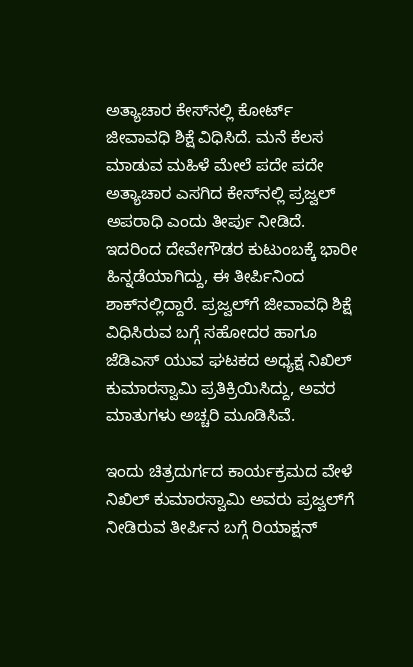ಅತ್ಯಾಚಾರ ಕೇಸ್‌ನಲ್ಲಿ ಕೋರ್ಟ್‌ ಜೀವಾವಧಿ ಶಿಕ್ಷೆ ವಿಧಿಸಿದೆ. ಮನೆ ಕೆಲಸ ಮಾಡುವ ಮಹಿಳೆ ಮೇಲೆ ಪದೇ ಪದೇ ಅತ್ಯಾಚಾರ ಎಸಗಿದ ಕೇಸ್‌ನಲ್ಲಿ ಪ್ರಜ್ವಲ್‌ ಅಪರಾಧಿ ಎಂದು ತೀರ್ಪು ನೀಡಿದೆ. ಇದರಿಂದ ದೇವೇಗೌಡರ ಕುಟುಂಬಕ್ಕೆ ಭಾರೀ ಹಿನ್ನಡೆಯಾಗಿದ್ದು, ಈ ತೀರ್ಪಿನಿಂದ ಶಾಕ್‌ನಲ್ಲಿದ್ದಾರೆ. ಪ್ರಜ್ವಲ್‌ಗೆ ಜೀವಾವಧಿ ಶಿಕ್ಷೆ ವಿಧಿಸಿರುವ ಬಗ್ಗೆ ಸಹೋದರ ಹಾಗೂ ಜೆಡಿಎಸ್‌ ಯುವ ಘಟಕದ ಅಧ್ಯಕ್ಷ ನಿಖಿಲ್‌ ಕುಮಾರಸ್ವಾಮಿ ಪ್ರತಿಕ್ರಿಯಿಸಿದ್ದು, ಅವರ ಮಾತುಗಳು ಅಚ್ಚರಿ ಮೂಡಿಸಿವೆ.

ಇಂದು ಚಿತ್ರದುರ್ಗದ ಕಾರ್ಯಕ್ರಮದ ವೇಳೆ ನಿಖಿಲ್‌ ಕುಮಾರಸ್ವಾಮಿ ಅವರು ಪ್ರಜ್ವಲ್‌ಗೆ ನೀಡಿರುವ ತೀರ್ಪಿನ ಬಗ್ಗೆ ರಿಯಾಕ್ಷನ್‌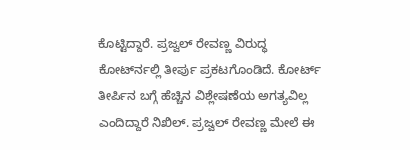ಕೊಟ್ಟಿದ್ದಾರೆ. ಪ್ರಜ್ವಲ್ ರೇವಣ್ಣ ವಿರುದ್ಧ ಕೋರ್ಟ್‍ನಲ್ಲಿ ತೀರ್ಪು ಪ್ರಕಟಗೊಂಡಿದೆ. ಕೋರ್ಟ್ ತೀರ್ಪಿನ ಬಗ್ಗೆ ಹೆಚ್ಚಿನ ವಿಶ್ಲೇಷಣೆಯ ಅಗತ್ಯವಿಲ್ಲ ಎಂದಿದ್ದಾರೆ ನಿಖಿಲ್. ಪ್ರಜ್ವಲ್ ರೇವಣ್ಣ ಮೇಲೆ ಈ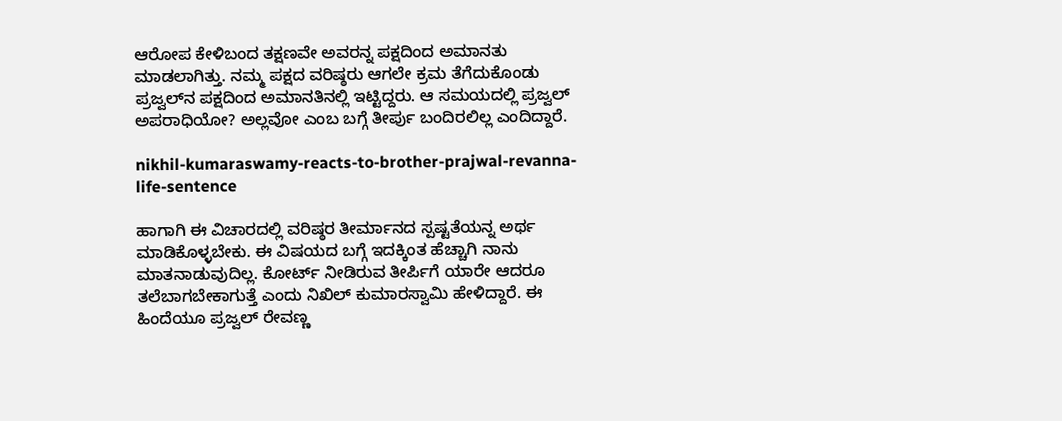ಆರೋಪ ಕೇಳಿಬಂದ ತಕ್ಷಣವೇ ಅವರನ್ನ ಪಕ್ಷದಿಂದ ಅಮಾನತು ಮಾಡಲಾಗಿತ್ತು. ನಮ್ಮ ಪಕ್ಷದ ವರಿಷ್ಠರು ಆಗಲೇ ಕ್ರಮ ತೆಗೆದುಕೊಂಡು ಪ್ರಜ್ವಲ್‌ನ ಪಕ್ಷದಿಂದ ಅಮಾನತಿನಲ್ಲಿ ಇಟ್ಟಿದ್ದರು. ಆ ಸಮಯದಲ್ಲಿ ಪ್ರಜ್ವಲ್‌ ಅಪರಾಧಿಯೋ? ಅಲ್ಲವೋ ಎಂಬ ಬಗ್ಗೆ ತೀರ್ಪು ಬಂದಿರಲಿಲ್ಲ ಎಂದಿದ್ದಾರೆ.

nikhil-kumaraswamy-reacts-to-brother-prajwal-revanna-life-sentence

ಹಾಗಾಗಿ ಈ ವಿಚಾರದಲ್ಲಿ ವರಿಷ್ಠರ ತೀರ್ಮಾನದ ಸ್ಪಷ್ಟತೆಯನ್ನ ಅರ್ಥ ಮಾಡಿಕೊಳ್ಳಬೇಕು. ಈ ವಿಷಯದ ಬಗ್ಗೆ ಇದಕ್ಕಿಂತ ಹೆಚ್ಚಾಗಿ ನಾನು ಮಾತನಾಡುವುದಿಲ್ಲ. ಕೋರ್ಟ್ ನೀಡಿರುವ ತೀರ್ಪಿಗೆ ಯಾರೇ ಆದರೂ ತಲೆಬಾಗಬೇಕಾಗುತ್ತೆ ಎಂದು ನಿಖಿಲ್‌ ಕುಮಾರಸ್ವಾಮಿ ಹೇಳಿದ್ದಾರೆ. ಈ ಹಿಂದೆಯೂ ಪ್ರಜ್ವಲ್‌ ರೇವಣ್ಣ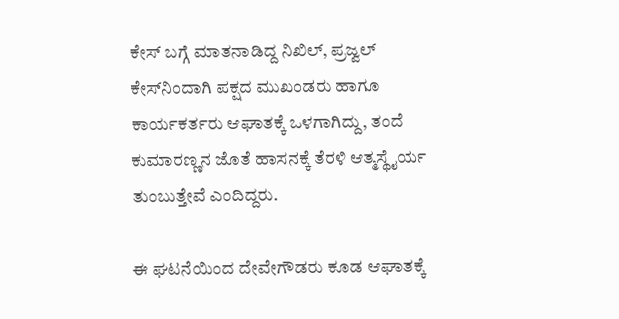ಕೇಸ್‌ ಬಗ್ಗೆ ಮಾತನಾಡಿದ್ದ ನಿಖಿಲ್‌, ಪ್ರಜ್ವಲ್‌ ಕೇಸ್‌ನಿಂದಾಗಿ ಪಕ್ಷದ ಮುಖಂಡರು ಹಾಗೂ ಕಾರ್ಯಕರ್ತರು ಆಘಾತಕ್ಕೆ ಒಳಗಾಗಿದ್ದು, ತಂದೆ ಕುಮಾರಣ್ಣನ ಜೊತೆ ಹಾಸನಕ್ಕೆ ತೆರಳಿ ಆತ್ಮಸ್ಥೈರ್ಯ ತುಂಬುತ್ತೇವೆ ಎಂದಿದ್ದರು.

ಈ ಘಟನೆಯಿಂದ ದೇವೇಗೌಡರು ಕೂಡ ಆಘಾತಕ್ಕೆ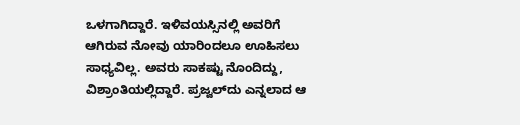ಒಳಗಾಗಿದ್ದಾರೆ. ಇಳಿವಯಸ್ಸಿನಲ್ಲಿ ಅವರಿಗೆ ಆಗಿರುವ ನೋವು ಯಾರಿಂದಲೂ ಊಹಿಸಲು ಸಾಧ್ಯವಿಲ್ಲ. ಅವರು ಸಾಕಷ್ಟು ನೊಂದಿದ್ದು, ವಿಶ್ರಾಂತಿಯಲ್ಲಿದ್ದಾರೆ. ಪ್ರಜ್ವಲ್‌ದು ಎನ್ನಲಾದ ಆ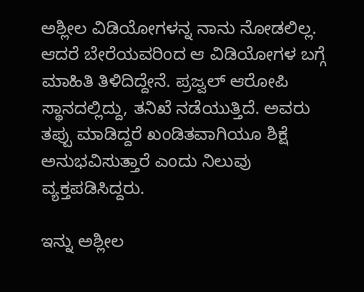ಅಶ್ಲೀಲ ವಿಡಿಯೋಗಳನ್ನ ನಾನು ನೋಡಲಿಲ್ಲ. ಆದರೆ ಬೇರೆಯವರಿಂದ ಆ ವಿಡಿಯೋಗಳ ಬಗ್ಗೆ ಮಾಹಿತಿ ತಿಳಿದಿದ್ದೇನೆ. ಪ್ರಜ್ವಲ್‌ ಆರೋಪಿ ಸ್ಥಾನದಲ್ಲಿದ್ದು, ತನಿಖೆ ನಡೆಯುತ್ತಿದೆ. ಅವರು ತಪ್ಪು ಮಾಡಿದ್ದರೆ ಖಂಡಿತವಾಗಿಯೂ ಶಿಕ್ಷೆ ಅನುಭವಿಸುತ್ತಾರೆ ಎಂದು ನಿಲುವು ವ್ಯಕ್ತಪಡಿಸಿದ್ದರು.

ಇನ್ನು ಅಶ್ಲೀಲ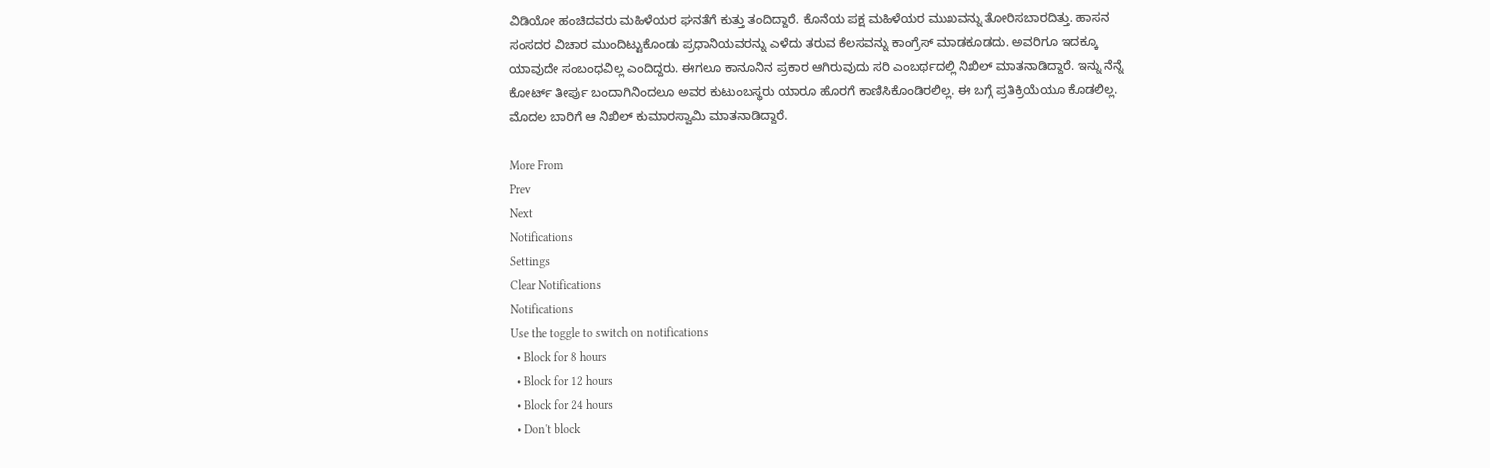ವಿಡಿಯೋ ಹಂಚಿದವರು ಮಹಿಳೆಯರ ಘನತೆಗೆ ಕುತ್ತು ತಂದಿದ್ದಾರೆ. ಕೊನೆಯ ಪಕ್ಷ ಮಹಿಳೆಯರ ಮುಖವನ್ನು ತೋರಿಸಬಾರದಿತ್ತು. ಹಾಸನ ಸಂಸದರ ವಿಚಾರ ಮುಂದಿಟ್ಟುಕೊಂಡು ಪ್ರಧಾನಿಯವರನ್ನು ಎಳೆದು ತರುವ ಕೆಲಸವನ್ನು ಕಾಂಗ್ರೆಸ್‌ ಮಾಡಕೂಡದು. ಅವರಿಗೂ ಇದಕ್ಕೂ ಯಾವುದೇ ಸಂಬಂಧವಿಲ್ಲ ಎಂದಿದ್ದರು. ಈಗಲೂ ಕಾನೂನಿನ ಪ್ರಕಾರ ಆಗಿರುವುದು ಸರಿ ಎಂಬರ್ಥದಲ್ಲಿ ನಿಖಿಲ್‌ ಮಾತನಾಡಿದ್ದಾರೆ. ಇನ್ನು ನೆನ್ನೆ ಕೋರ್ಟ್‌ ತೀರ್ಪು ಬಂದಾಗಿನಿಂದಲೂ ಅವರ ಕುಟುಂಬಸ್ಥರು ಯಾರೂ ಹೊರಗೆ ಕಾಣಿಸಿಕೊಂಡಿರಲಿಲ್ಲ. ಈ ಬಗ್ಗೆ ಪ್ರತಿಕ್ರಿಯೆಯೂ ಕೊಡಲಿಲ್ಲ. ಮೊದಲ ಬಾರಿಗೆ ಆ ನಿಖಿಲ್‌ ಕುಮಾರಸ್ವಾಮಿ ಮಾತನಾಡಿದ್ದಾರೆ.

More From
Prev
Next
Notifications
Settings
Clear Notifications
Notifications
Use the toggle to switch on notifications
  • Block for 8 hours
  • Block for 12 hours
  • Block for 24 hours
  • Don't block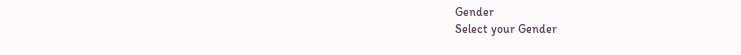Gender
Select your Gender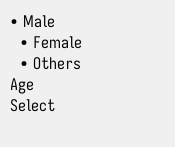• Male
  • Female
  • Others
Age
Select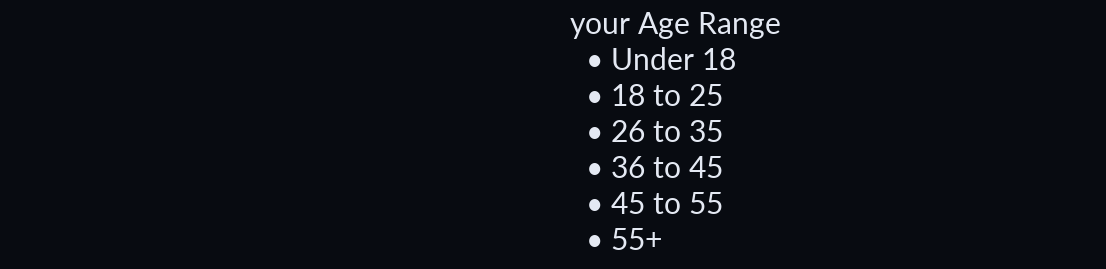your Age Range
  • Under 18
  • 18 to 25
  • 26 to 35
  • 36 to 45
  • 45 to 55
  • 55+